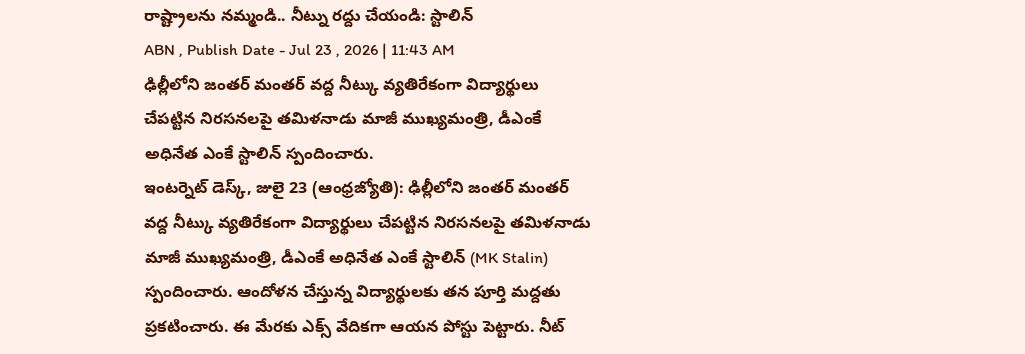రాష్ట్రాలను నమ్మండి.. నీట్ను రద్దు చేయండి: స్టాలిన్
ABN , Publish Date - Jul 23 , 2026 | 11:43 AM
ఢిల్లీలోని జంతర్ మంతర్ వద్ద నీట్కు వ్యతిరేకంగా విద్యార్థులు చేపట్టిన నిరసనలపై తమిళనాడు మాజీ ముఖ్యమంత్రి, డీఎంకే అధినేత ఎంకే స్టాలిన్ స్పందించారు.
ఇంటర్నెట్ డెస్క్, జులై 23 (ఆంధ్రజ్యోతి): ఢిల్లీలోని జంతర్ మంతర్ వద్ద నీట్కు వ్యతిరేకంగా విద్యార్థులు చేపట్టిన నిరసనలపై తమిళనాడు మాజీ ముఖ్యమంత్రి, డీఎంకే అధినేత ఎంకే స్టాలిన్ (MK Stalin) స్పందించారు. ఆందోళన చేస్తున్న విద్యార్థులకు తన పూర్తి మద్దతు ప్రకటించారు. ఈ మేరకు ఎక్స్ వేదికగా ఆయన పోస్టు పెట్టారు. నీట్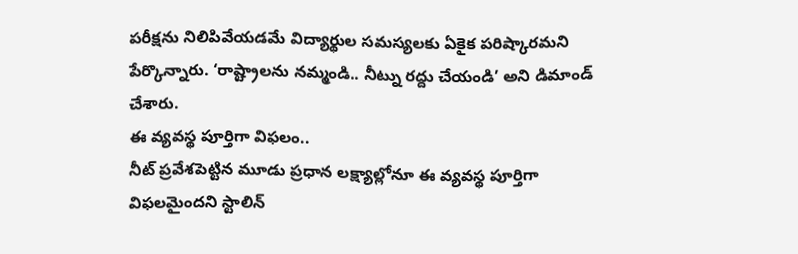పరీక్షను నిలిపివేయడమే విద్యార్థుల సమస్యలకు ఏకైక పరిష్కారమని పేర్కొన్నారు. ‘రాష్ట్రాలను నమ్మండి.. నీట్ను రద్దు చేయండి’ అని డిమాండ్ చేశారు.
ఈ వ్యవస్థ పూర్తిగా విఫలం..
నీట్ ప్రవేశపెట్టిన మూడు ప్రధాన లక్ష్యాల్లోనూ ఈ వ్యవస్థ పూర్తిగా విఫలమైందని స్టాలిన్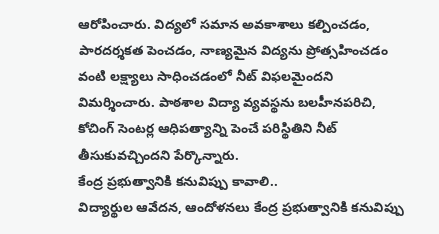ఆరోపించారు. విద్యలో సమాన అవకాశాలు కల్పించడం, పారదర్శకత పెంచడం, నాణ్యమైన విద్యను ప్రోత్సహించడం వంటి లక్ష్యాలు సాధించడంలో నీట్ విఫలమైందని విమర్శించారు. పాఠశాల విద్యా వ్యవస్థను బలహీనపరిచి, కోచింగ్ సెంటర్ల ఆధిపత్యాన్ని పెంచే పరిస్థితిని నీట్ తీసుకువచ్చిందని పేర్కొన్నారు.
కేంద్ర ప్రభుత్వానికి కనువిప్పు కావాలి..
విద్యార్థుల ఆవేదన, ఆందోళనలు కేంద్ర ప్రభుత్వానికి కనువిప్పు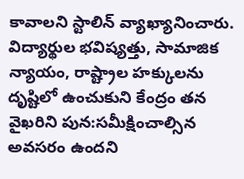కావాలని స్టాలిన్ వ్యాఖ్యానించారు. విద్యార్థుల భవిష్యత్తు, సామాజిక న్యాయం, రాష్ట్రాల హక్కులను దృష్టిలో ఉంచుకుని కేంద్రం తన వైఖరిని పున:సమీక్షించాల్సిన అవసరం ఉందని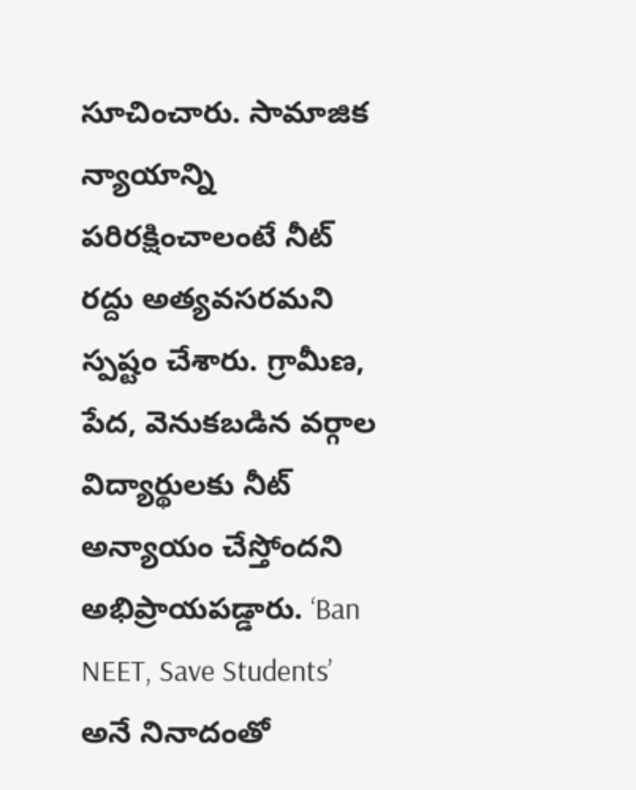సూచించారు. సామాజిక న్యాయాన్ని పరిరక్షించాలంటే నీట్ రద్దు అత్యవసరమని స్పష్టం చేశారు. గ్రామీణ, పేద, వెనుకబడిన వర్గాల విద్యార్థులకు నీట్ అన్యాయం చేస్తోందని అభిప్రాయపడ్డారు. ‘Ban NEET, Save Students’ అనే నినాదంతో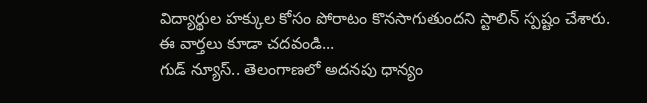విద్యార్థుల హక్కుల కోసం పోరాటం కొనసాగుతుందని స్టాలిన్ స్పష్టం చేశారు.
ఈ వార్తలు కూడా చదవండి...
గుడ్ న్యూస్.. తెలంగాణలో అదనపు ధాన్యం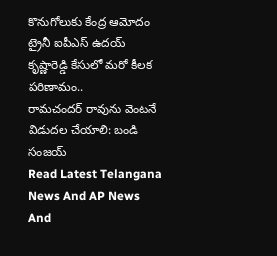కొనుగోలుకు కేంద్ర ఆమోదం
ట్రైనీ ఐపీఎస్ ఉదయ్ కృష్ణారెడ్డి కేసులో మరో కీలక పరిణామం..
రామచందర్ రావును వెంటనే విడుదల చేయాలి: బండి సంజయ్
Read Latest Telangana News And AP News And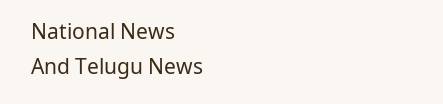National News
And Telugu News